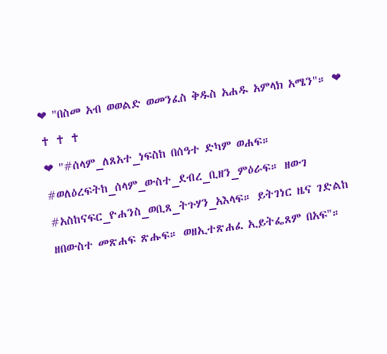❤ "በስመ አብ ወወልድ ወመንፈስ ቅዱስ አሐዱ አምላክ አሜን"። ❤
✝ ✝ ✝
❤ "#ሰላም_ለጸአተ_ነፍስከ በሰዓተ ድካም ወሐፍ። #ወለዕረፍትከ_ሰላም_ውስተ_ደብረ_ቢዘን_ምዕራፍ። ዘውገ #አስከናፍር_ዮሐንስ_ወቢጸ_ትጉሃን_አእላፍ። ይትገነር ዜና ገድልከ ዘበውስተ መጽሐፍ ጽሑፍ። ወዘኢተጽሐፈ ኢይትፌጸም በአፍ"።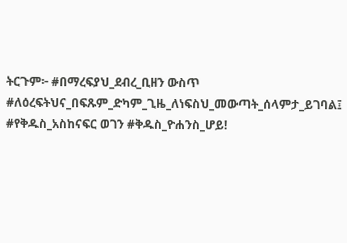ትርጉም፦ #በማረፍያህ_ደብረ_ቢዘን ውስጥ #ለዕረፍትህና_በፍጹም_ድካም_ጊዜ_ለነፍስህ_መውጣት_ሰላምታ_ይገባል፤ #የቅዱስ_አስከናፍር ወገን #ቅዱስ_ዮሐንስ_ሆይ!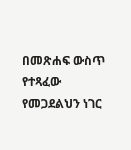በመጽሐፍ ውስጥ የተጻፈው የመጋደልህን ነገር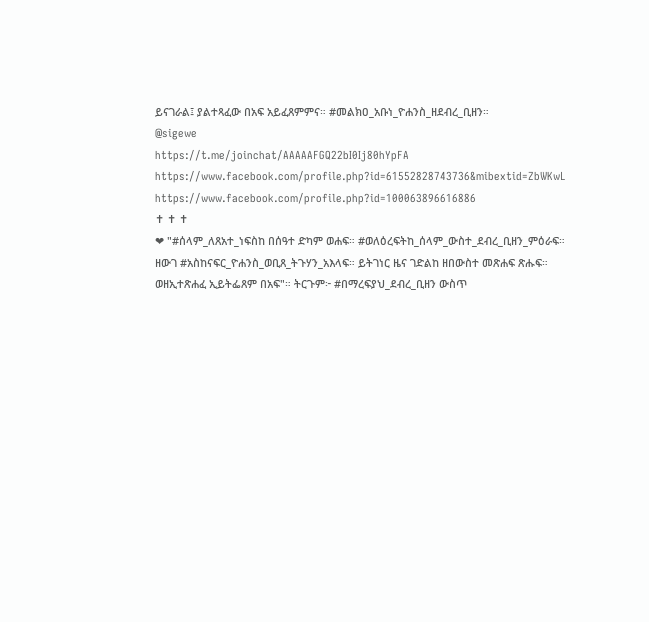ይናገራል፤ ያልተጻፈው በአፍ አይፈጸምምና። #መልክዐ_አቡነ_ዮሐንስ_ዘደብረ_ቢዘን።
@sigewe
https://t.me/joinchat/AAAAAFGQ22bI0Ij80hYpFA
https://www.facebook.com/profile.php?id=61552828743736&mibextid=ZbWKwL
https://www.facebook.com/profile.php?id=100063896616886
✝ ✝ ✝
❤ "#ሰላም_ለጸአተ_ነፍስከ በሰዓተ ድካም ወሐፍ። #ወለዕረፍትከ_ሰላም_ውስተ_ደብረ_ቢዘን_ምዕራፍ። ዘውገ #አስከናፍር_ዮሐንስ_ወቢጸ_ትጉሃን_አእላፍ። ይትገነር ዜና ገድልከ ዘበውስተ መጽሐፍ ጽሑፍ። ወዘኢተጽሐፈ ኢይትፌጸም በአፍ"። ትርጉም፦ #በማረፍያህ_ደብረ_ቢዘን ውስጥ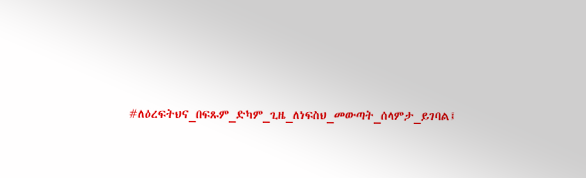#ለዕረፍትህና_በፍጹም_ድካም_ጊዜ_ለነፍስህ_መውጣት_ሰላምታ_ይገባል፤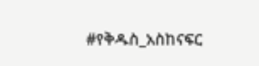#የቅዱስ_አስከናፍር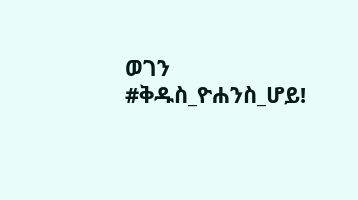ወገን #ቅዱስ_ዮሐንስ_ሆይ!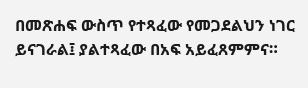በመጽሐፍ ውስጥ የተጻፈው የመጋደልህን ነገር ይናገራል፤ ያልተጻፈው በአፍ አይፈጸምምና።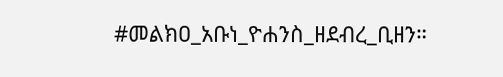#መልክዐ_አቡነ_ዮሐንስ_ዘደብረ_ቢዘን።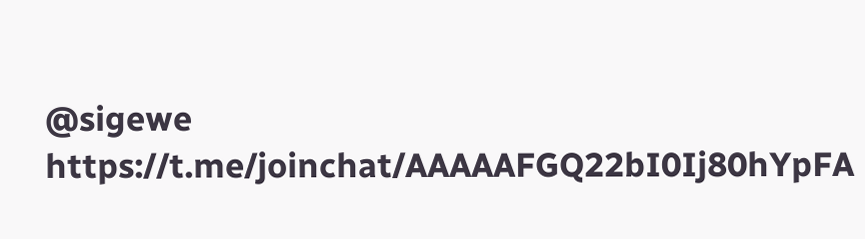@sigewe
https://t.me/joinchat/AAAAAFGQ22bI0Ij80hYpFA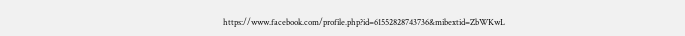https://www.facebook.com/profile.php?id=61552828743736&mibextid=ZbWKwL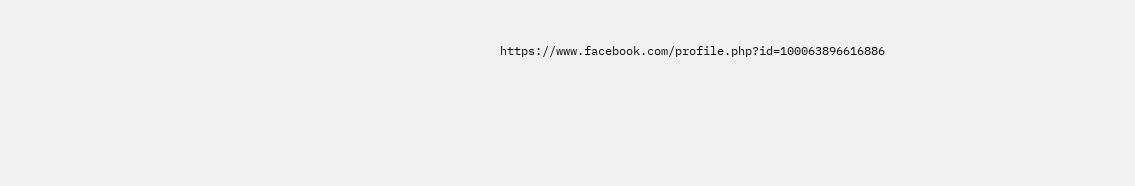https://www.facebook.com/profile.php?id=100063896616886